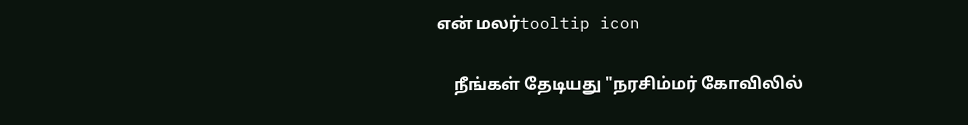என் மலர்tooltip icon

    நீங்கள் தேடியது "நரசிம்மர் கோவிலில்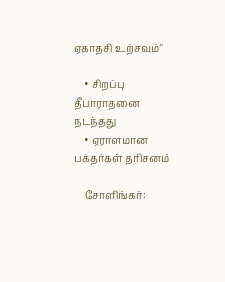ஏகாதசி உற்சவம்"

    • சிறப்பு தீபாராதனை நடந்தது
    • ஏராளமான பக்தர்கள் தரிசனம்

    சோளிங்கர்: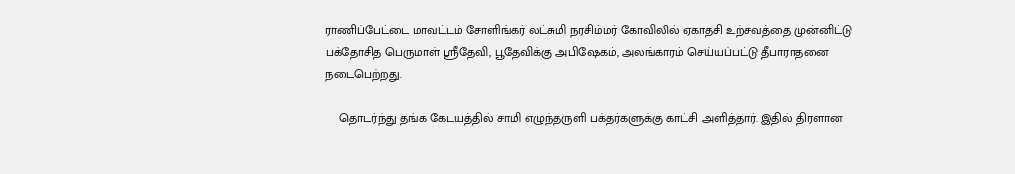ராணிப்பேட்டை மாவட்டம் சோளிங்கர் லட்சுமி நரசிம்மர் கோவிலில் ஏகாதசி உற்சவத்தை முன்னிட்டு பக்தோசித பெருமாள் ஸ்ரீதேவி, பூதேவிக்கு அபிஷேகம், அலங்காரம் செய்யப்பட்டு தீபாராதனை நடைபெற்றது.

    தொடர்ந்து தங்க கேடயத்தில் சாமி எழுந்தருளி பக்தர்களுக்கு காட்சி அளித்தார். இதில் திரளான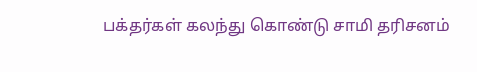பக்தர்கள் கலந்து கொண்டு சாமி தரிசனம்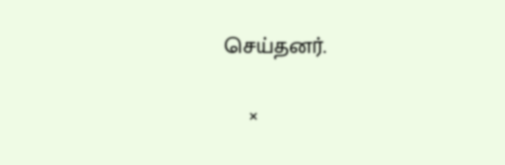செய்தனர்.

    ×